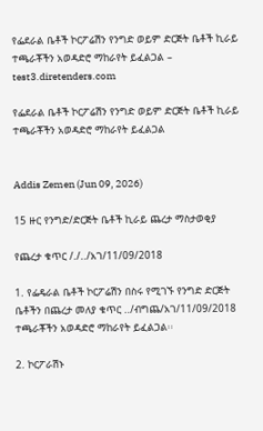የፌደራል ቤቶች ኮርፖሬሽን የንግድ ወይም ድርጅት ቤቶች ኪራይ ተጫራቾችን አወዳድሮ ማከራየት ይፈልጋል – test3.diretenders.com

የፌደራል ቤቶች ኮርፖሬሽን የንግድ ወይም ድርጅት ቤቶች ኪራይ ተጫራቾችን አወዳድሮ ማከራየት ይፈልጋል


Addis Zemen (Jun 09, 2026)

15 ዙር የንግድ/ድርጅት ቤቶች ኪራይ ጨረታ ማስታወቂያ

የጨረታ ቁጥር /./../አገ/11/09/2018

1. የፌዴራል ቤቶች ኮርፖሬሽን በስሩ የሚገኙ የንግድ ድርጅት ቤቶችን በጨረታ መለያ ቁጥር ../ብግጨ/አገ/11/09/2018 ተጫራቾችን አወዳድሮ ማከራየት ይፈልጋል፡፡

2. ኮርፖራሽኑ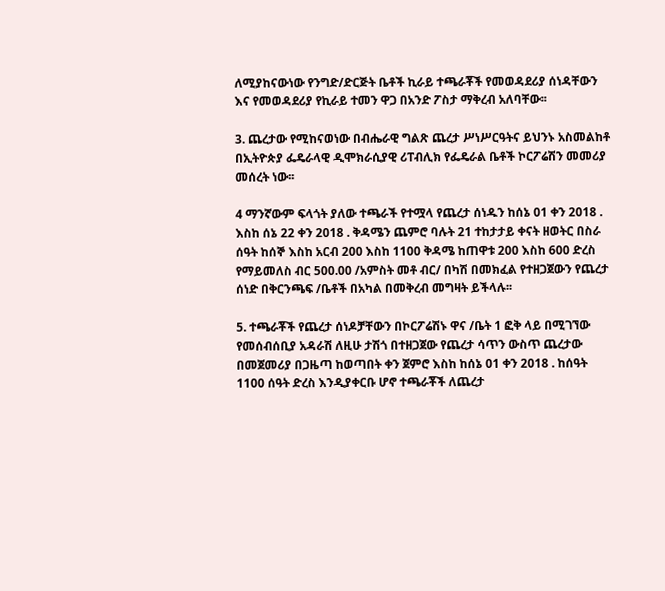ለሚያከናውነው የንግድ/ድርጅት ቤቶች ኪራይ ተጫራቾች የመወዳደሪያ ሰነዳቸውን እና የመወዳደሪያ የኪራይ ተመን ዋጋ በአንድ ፖስታ ማቅረብ አለባቸው፡፡

3. ጨረታው የሚከናወነው በብሔራዊ ግልጽ ጨረታ ሥነሥርዓትና ይህንኑ አስመልከቶ በኢትዮጵያ ፌዴራላዊ ዲሞክራሲያዊ ሪፐብሊክ የፌዴራል ቤቶች ኮርፖሬሽን መመሪያ መሰረት ነው፡፡

4 ማንኛውም ፍላጎት ያለው ተጫራች የተሟላ የጨረታ ሰነዱን ከሰኔ 01 ቀን 2018 . እስከ ሰኔ 22 ቀን 2018 . ቅዳሜን ጨምሮ ባሉት 21 ተከታታይ ቀናት ዘወትር በስራ ሰዓት ከሰኞ እስከ አርብ 200 እስከ 1100 ቅዳሜ ከጠዋቱ 200 እስከ 600 ድረስ የማይመለስ ብር 500.00 /አምስት መቶ ብር/ በካሽ በመክፈል የተዘጋጀውን የጨረታ ሰነድ በቅርንጫፍ /ቤቶች በአካል በመቅረብ መግዛት ይችላሉ፡፡

5. ተጫራቾች የጨረታ ሰነዶቻቸውን በኮርፖሬሽኑ ዋና /ቤት 1 ፎቅ ላይ በሚገኘው የመሰብሰቢያ አዳራሽ ለዚሁ ታሽጎ በተዘጋጀው የጨረታ ሳጥን ውስጥ ጨረታው በመጀመሪያ በጋዜጣ ከወጣበት ቀን ጀምሮ እስከ ከሰኔ 01 ቀን 2018 . ከሰዓት 1100 ሰዓት ድረስ እንዲያቀርቡ ሆኖ ተጫራቾች ለጨረታ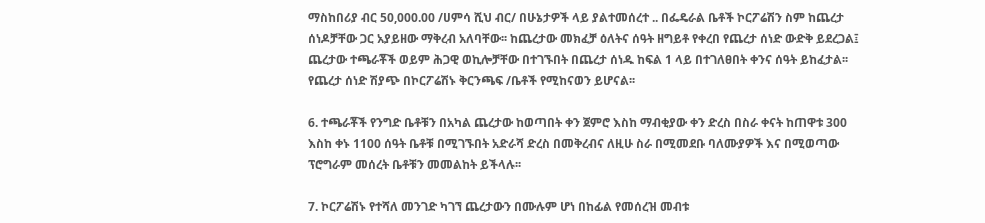ማስከበሪያ ብር 50,000.00 /ሀምሳ ሺህ ብር/ በሁኔታዎች ላይ ያልተመሰረተ .. በፌዴራል ቤቶች ኮርፖሬሽን ስም ከጨረታ ሰነዶቻቸው ጋር አያይዘው ማቅረብ አለባቸው፡፡ ከጨረታው መክፈቻ ዕለትና ሰዓት ዘግይቶ የቀረበ የጨረታ ሰነድ ውድቅ ይደረጋል፤ ጨረታው ተጫራቾች ወይም ሕጋዊ ወኪሎቻቸው በተገኙበት በጨረታ ሰነዱ ከፍል 1 ላይ በተገለፀበት ቀንና ሰዓት ይከፈታል፡፡ የጨረታ ሰነድ ሽያጭ በኮርፖሬሽኑ ቅርንጫፍ /ቤቶች የሚከናወን ይሆናል፡፡

6. ተጫራቾች የንግድ ቤቶቹን በአካል ጨረታው ከወጣበት ቀን ጀምሮ እስከ ማብቂያው ቀን ድረስ በስራ ቀናት ከጠዋቱ 300 እስከ ቀኑ 1100 ሰዓት ቤቶቹ በሚገኙበት አድራሻ ድረስ በመቅረብና ለዚሁ ስራ በሚመደቡ ባለሙያዎች እና በሚወጣው ፕሮግራም መሰረት ቤቶቹን መመልከት ይችላሉ፡፡

7. ኮርፖሬሽኑ የተሻለ መንገድ ካገኘ ጨረታውን በሙሉም ሆነ በከፊል የመሰረዝ መብቱ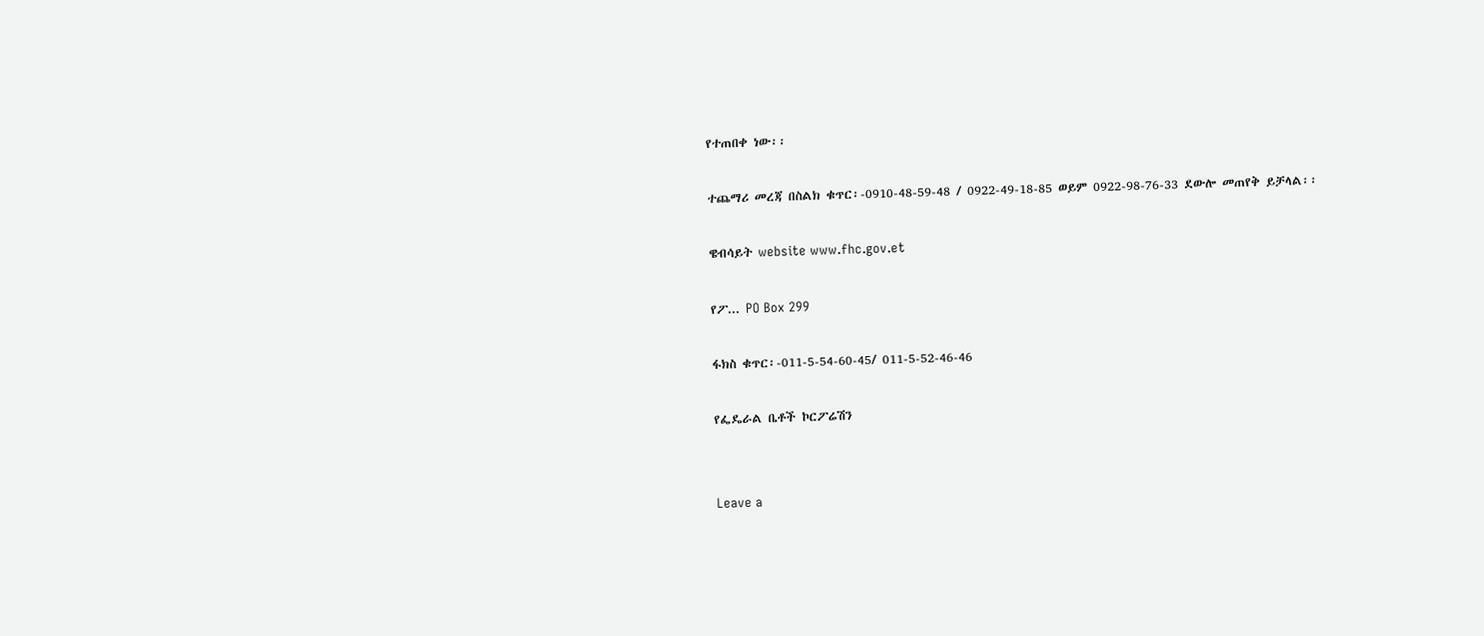የተጠበቀ ነው፡፡

ተጨማሪ መረጃ በስልክ ቁጥር፡-0910-48-59-48 / 0922-49-18-85 ወይም 0922-98-76-33 ደውሎ መጠየቅ ይቻላል፡፡

ዌብሳይት website www.fhc.gov.et

የፖ... PO Box 299

ፋክስ ቁጥር፡-011-5-54-60-45/ 011-5-52-46-46

የፌዴራል ቤቶች ኮርፖሬሽን


Leave a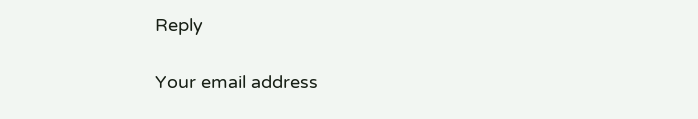Reply

Your email address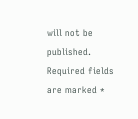will not be published. Required fields are marked *